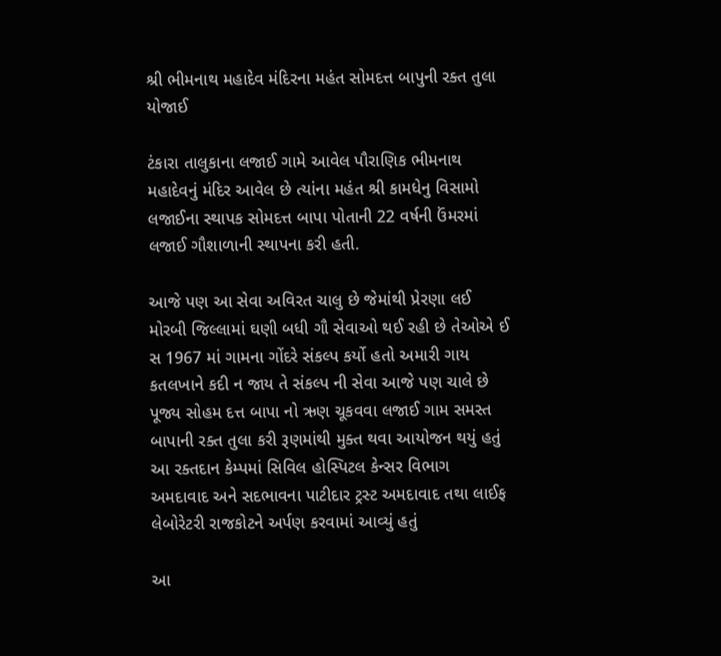શ્રી ભીમનાથ મહાદેવ મંદિરના મહંત સોમદત્ત બાપુની રક્ત તુલા યોજાઈ

ટંકારા તાલુકાના લજાઈ ગામે આવેલ પૌરાણિક ભીમનાથ મહાદેવનું મંદિર આવેલ છે ત્યાંના મહંત શ્રી કામધેનુ વિસામો લજાઈના સ્થાપક સોમદત્ત બાપા પોતાની 22 વર્ષની ઉંમરમાં લજાઈ ગૌશાળાની સ્થાપના કરી હતી.

આજે પણ આ સેવા અવિરત ચાલુ છે જેમાંથી પ્રેરણા લઈ મોરબી જિલ્લામાં ઘણી બધી ગૌ સેવાઓ થઈ રહી છે તેઓએ ઈ સ 1967 માં ગામના ગોંદરે સંકલ્પ કર્યો હતો અમારી ગાય કતલખાને કદી ન જાય તે સંકલ્પ ની સેવા આજે પણ ચાલે છે પૂજ્ય સોહમ દત્ત બાપા નો ઋણ ચૂકવવા લજાઈ ગામ સમસ્ત બાપાની રક્ત તુલા કરી રૂણમાંથી મુક્ત થવા આયોજન થયું હતું આ રક્તદાન કેમ્પમાં સિવિલ હોસ્પિટલ કેન્સર વિભાગ અમદાવાદ અને સદભાવના પાટીદાર ટ્રસ્ટ અમદાવાદ તથા લાઈફ લેબોરેટરી રાજકોટને અર્પણ કરવામાં આવ્યું હતું

આ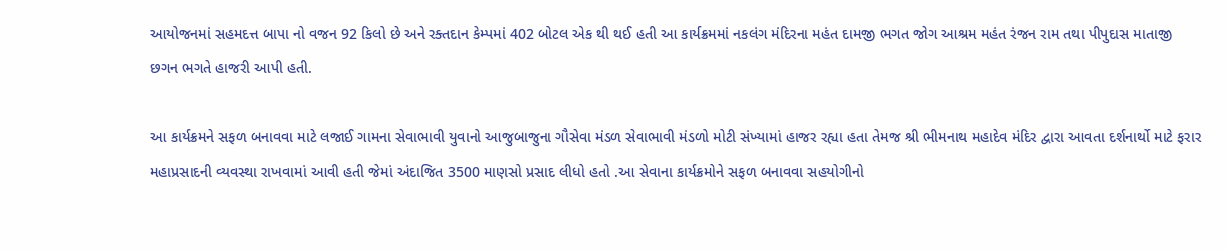આયોજનમાં સહમદત્ત બાપા નો વજન 92 કિલો છે અને રક્તદાન કેમ્પમાં 402 બોટલ એક થી થઈ હતી આ કાર્યક્રમમાં નકલંગ મંદિરના મહંત દામજી ભગત જોગ આશ્રમ મહંત રંજન રામ તથા પીપુદાસ માતાજી છગન ભગતે હાજરી આપી હતી.

આ કાર્યક્રમને સફળ બનાવવા માટે લજાઈ ગામના સેવાભાવી યુવાનો આજુબાજુના ગૌસેવા મંડળ સેવાભાવી મંડળો મોટી સંખ્યામાં હાજર રહ્યા હતા તેમજ શ્રી ભીમનાથ મહાદેવ મંદિર દ્વારા આવતા દર્શનાર્થો માટે ફરાર મહાપ્રસાદની વ્યવસ્થા રાખવામાં આવી હતી જેમાં અંદાજિત 3500 માણસો પ્રસાદ લીધો હતો .આ સેવાના કાર્યક્રમોને સફળ બનાવવા સહયોગીનો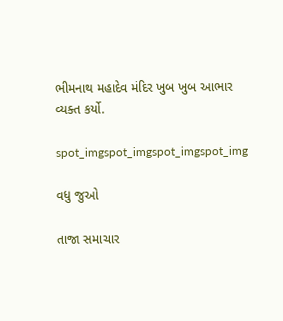ભીમનાથ મહાદેવ મંદિર ખુબ ખુબ આભાર વ્યક્ત કર્યો.

spot_imgspot_imgspot_imgspot_img

વધુ જુઓ

તાજા સમાચાર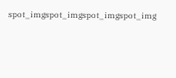spot_imgspot_imgspot_imgspot_img